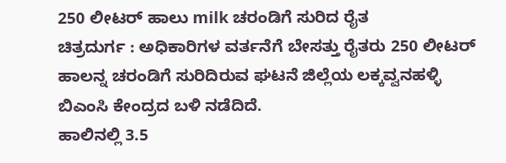250 ಲೀಟರ್ ಹಾಲು milk ಚರಂಡಿಗೆ ಸುರಿದ ರೈತ
ಚಿತ್ರದುರ್ಗ : ಅಧಿಕಾರಿಗಳ ವರ್ತನೆಗೆ ಬೇಸತ್ತು ರೈತರು 250 ಲೀಟರ್ ಹಾಲನ್ನ ಚರಂಡಿಗೆ ಸುರಿದಿರುವ ಘಟನೆ ಜಿಲ್ಲೆಯ ಲಕ್ಕವ್ವನಹಳ್ಳಿ ಬಿಎಂಸಿ ಕೇಂದ್ರದ ಬಳಿ ನಡೆದಿದೆ.
ಹಾಲಿನಲ್ಲಿ 3.5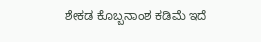ಶೇಕಡ ಕೊಬ್ಬನಾಂಶ ಕಡಿಮೆ ಇದೆ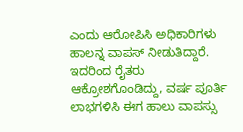ಎಂದು ಆರೋಪಿಸಿ ಅಧಿಕಾರಿಗಳು ಹಾಲನ್ನ ವಾಪಸ್ ನೀಡುತಿದ್ದಾರೆ.
ಇದರಿಂದ ರೈತರು ಆಕ್ರೋಶಗೊಂಡಿದ್ದು, ವರ್ಷ ಪೂರ್ತಿ ಲಾಭಗಳಿಸಿ ಈಗ ಹಾಲು ವಾಪಸ್ಸು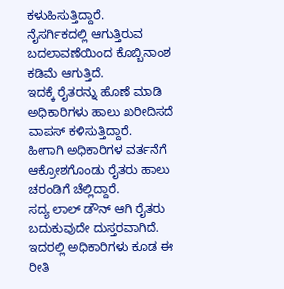ಕಳುಹಿಸುತ್ತಿದ್ದಾರೆ.
ನೈಸರ್ಗಿಕದಲ್ಲಿ ಆಗುತ್ತಿರುವ ಬದಲಾವಣೆಯಿಂದ ಕೊಬ್ಬಿನಾಂಶ ಕಡಿಮೆ ಆಗುತ್ತಿದೆ.
ಇದಕ್ಕೆ ರೈತರನ್ನು ಹೊಣೆ ಮಾಡಿ ಅಧಿಕಾರಿಗಳು ಹಾಲು ಖರೀದಿಸದೆ ವಾಪಸ್ ಕಳಿಸುತ್ತಿದ್ದಾರೆ.
ಹೀಗಾಗಿ ಅಧಿಕಾರಿಗಳ ವರ್ತನೆಗೆ ಆಕ್ರೋಶಗೊಂಡು ರೈತರು ಹಾಲು ಚರಂಡಿಗೆ ಚೆಲ್ಲಿದ್ದಾರೆ.
ಸದ್ಯ ಲಾಲ್ ಡೌನ್ ಆಗಿ ರೈತರು ಬದುಕುವುದೇ ದುಸ್ತರವಾಗಿದೆ. ಇದರಲ್ಲಿ ಅಧಿಕಾರಿಗಳು ಕೂಡ ಈ ರೀತಿ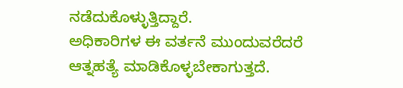ನಡೆದುಕೊಳ್ಳುತ್ತಿದ್ದಾರೆ.
ಅಧಿಕಾರಿಗಳ ಈ ವರ್ತನೆ ಮುಂದುವರೆದರೆ ಆತ್ನಹತ್ಯೆ ಮಾಡಿಕೊಳ್ಳಬೇಕಾಗುತ್ತದೆ.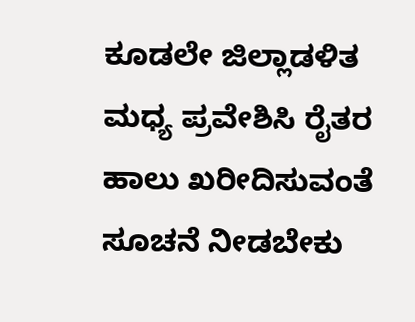ಕೂಡಲೇ ಜಿಲ್ಲಾಡಳಿತ ಮಧ್ಯ ಪ್ರವೇಶಿಸಿ ರೈತರ ಹಾಲು ಖರೀದಿಸುವಂತೆ ಸೂಚನೆ ನೀಡಬೇಕು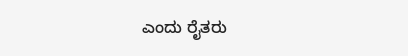ಎಂದು ರೈತರು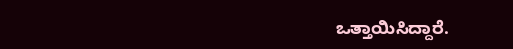ಒತ್ತಾಯಿಸಿದ್ದಾರೆ.